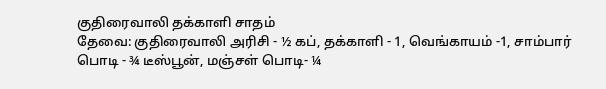குதிரைவாலி தக்காளி சாதம்
தேவை: குதிரைவாலி அரிசி - ½ கப், தக்காளி - 1, வெங்காயம் -1, சாம்பார் பொடி - ¾ டீஸ்பூன், மஞ்சள் பொடி- ¼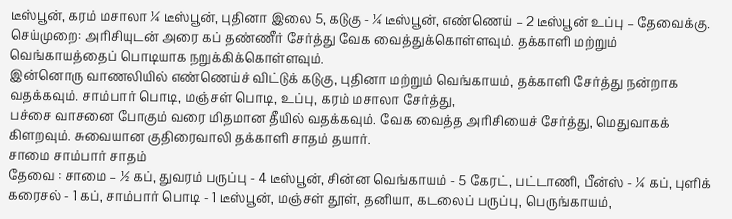டீஸ்பூன், கரம் மசாலா ¼ டீஸ்பூன், புதினா இலை 5, கடுகு - ¼ டீஸ்பூன், எண்ணெய் – 2 டீஸ்பூன் உப்பு – தேவைக்கு.
செய்முறை: அரிசியுடன் அரை கப் தண்ணீர் சேர்த்து வேக வைத்துக்கொள்ளவும். தக்காளி மற்றும் வெங்காயத்தைப் பொடியாக நறுக்கிக்கொள்ளவும்.
இன்னொரு வாணலியில் எண்ணெய்ச் விட்டுக் கடுகு, புதினா மற்றும் வெங்காயம், தக்காளி சேர்த்து நன்றாக வதக்கவும். சாம்பார் பொடி, மஞ்சள் பொடி, உப்பு, கரம் மசாலா சேர்த்து,
பச்சை வாசனை போகும் வரை மிதமான தீயில் வதக்கவும். வேக வைத்த அரிசியைச் சேர்த்து, மெதுவாகக் கிளறவும். சுவையான குதிரைவாலி தக்காளி சாதம் தயார்.
சாமை சாம்பார் சாதம்
தேவை : சாமை – ½ கப், துவரம் பருப்பு - 4 டீஸ்பூன், சின்ன வெங்காயம் - 5 கேரட், பட்டாணி, பீன்ஸ் - ¼ கப், புளிக் கரைசல் - 1 கப், சாம்பார் பொடி - 1 டீஸ்பூன், மஞ்சள் தூள், தனியா, கடலைப் பருப்பு, பெருங்காயம்,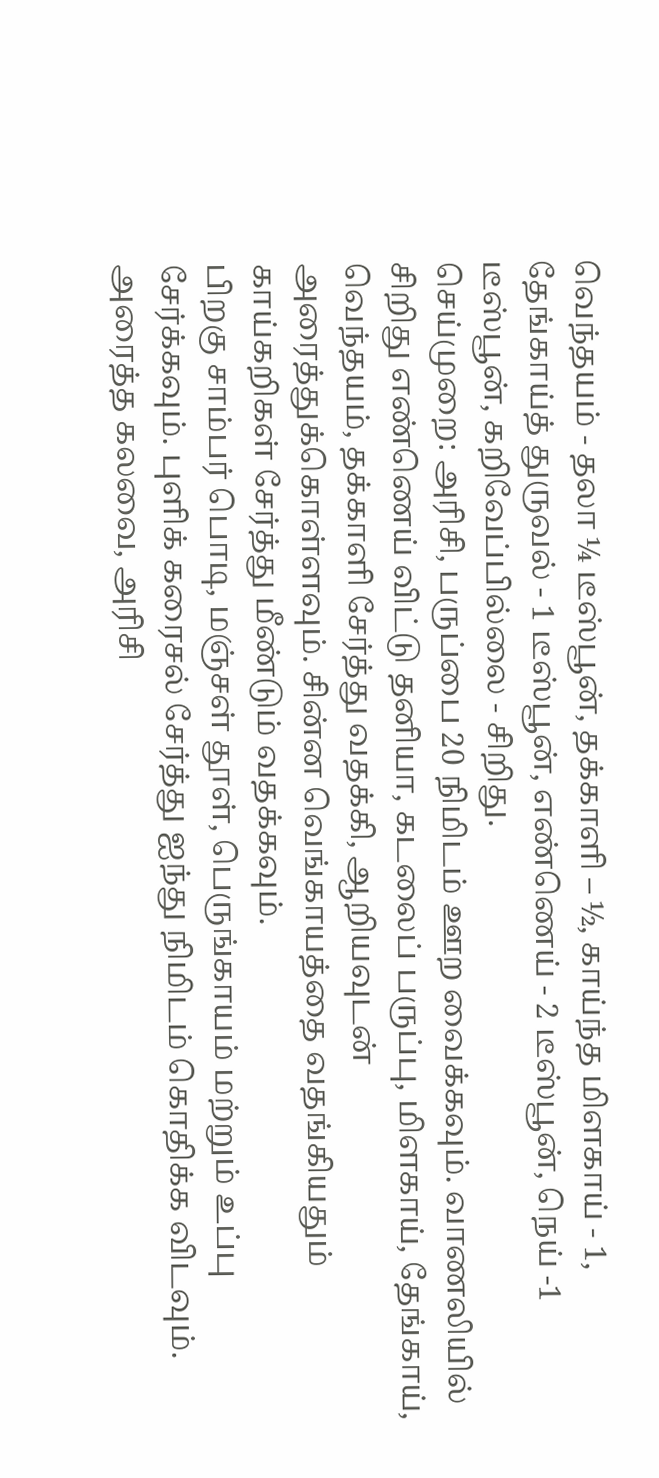வெந்தயம் - தலா ¼ டீஸ்பூன், தக்காளி – ½, காய்ந்த மிளகாய் - 1, தேங்காய்த் துருவல் - 1 டீஸ்பூன், எண்ணெய் - 2 டீஸ்பூன், நெய் -1 டீஸ்பூன், கறிவேப்பில்லை - சிறிது.
செய்முறை: அரிசி, பருப்பை 20 நிமிடம் ஊற வைக்கவும். வாணலியில் சிறிது எண்ணெய் விட்டு தனியா, கடலைப் பருப்பு, மிளகாய், தேங்காய், வெந்தயம், தக்காளி சேர்த்து வதக்கி, ஆறியவுடன் அரைத்துக்கொள்ளவும். சின்ன வெங்காயத்தை வதங்கியதும் காய்கறிகள் சேர்த்து மீண்டும் வதக்கவும்.
பிறகு சாம்பர் பொடி, மஞ்சள் தூள், பெருங்காயம் மற்றும் உப்பு சேர்க்கவும். புளிக் கரைசல் சேர்த்து ஐந்து நிமிடம் கொதிக்க விடவும். அரைத்த கலவை, அரிசி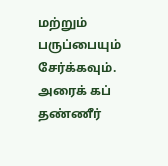மற்றும் பருப்பையும் சேர்க்கவும். அரைக் கப் தண்ணீர்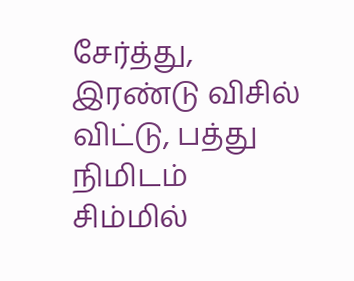சேர்த்து, இரண்டு விசில் விட்டு, பத்து நிமிடம் சிம்மில்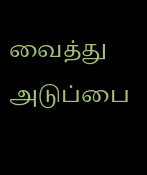வைத்து அடுப்பை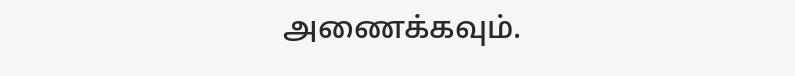அணைக்கவும்.